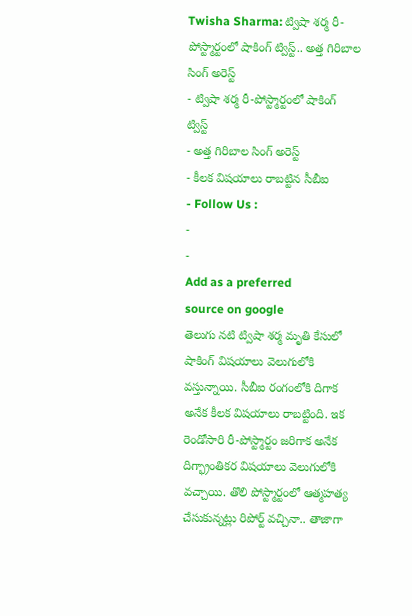Twisha Sharma: ట్విషా శర్మ రీ-పోస్ట్మార్టంలో షాకింగ్ ట్విస్ట్.. అత్త గిరిబాల సింగ్ అరెస్ట్
- ట్విషా శర్మ రీ-పోస్ట్మార్టంలో షాకింగ్ ట్విస్ట్
- అత్త గిరిబాల సింగ్ అరెస్ట్
- కీలక విషయాలు రాబట్టిన సీబీఐ
- Follow Us :
-
-
Add as a preferred
source on google
తెలుగు నటి ట్విషా శర్మ మృతి కేసులో షాకింగ్ విషయాలు వెలుగులోకి వస్తున్నాయి. సీబీఐ రంగంలోకి దిగాక అనేక కీలక విషయాలు రాబట్టింది. ఇక రెండోసారి రీ-పోస్ట్మార్టం జరిగాక అనేక దిగ్భ్రాంతికర విషయాలు వెలుగులోకి వచ్చాయి. తొలి పోస్ట్మార్టంలో ఆత్మహత్య చేసుకున్నట్లు రిపోర్ట్ వచ్చినా.. తాజాగా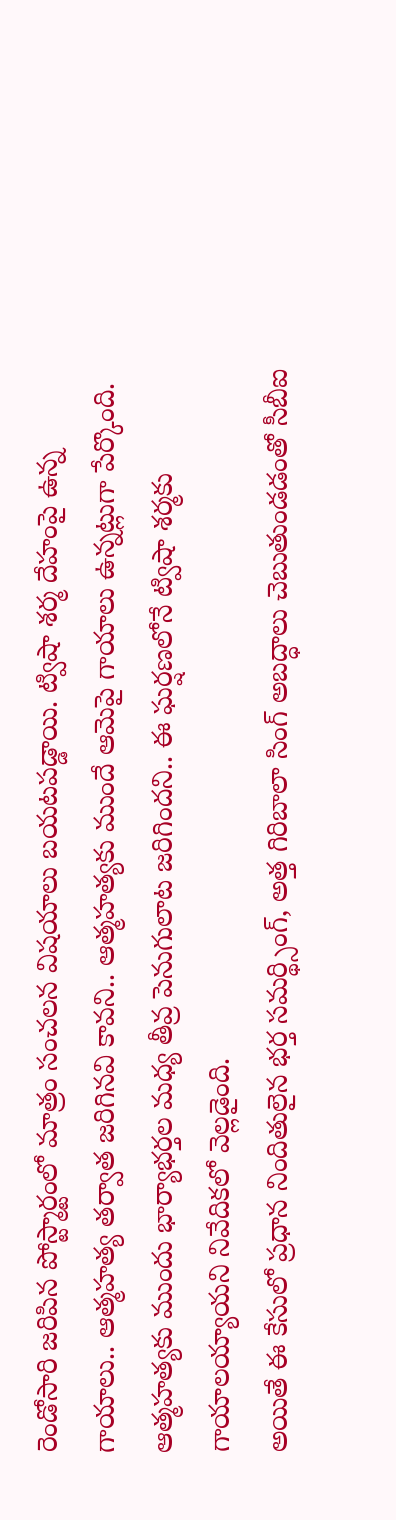రెండోసారి జరిపిన పోస్ట్మార్టంలో మాత్రం సంచలన విషయాలు బయటపడ్డాయి. ట్విషా శర్మ దేహంపై ఉన్న గాయాలు.. ఆత్మహత్య తర్వాత జరిగినవి కావని.. ఆత్మహత్యకు ముందే ఆమెపై గాయాలు ఉన్నట్లుగా పేర్కొంది. ఆత్మహత్యకు ముందు భార్యాభర్తల మధ్య తీవ్ర పెనుగులాట జరిగిందని.. ఈ ఘర్షణలోనే ట్విషా శర్మకు గాయాలయ్యాయని నివేదికలో వెల్లడైంది.
అయితే ఈ కేసులో ప్రధాన నిందితులైన భర్త సమర్థ్సింగ్, అత్త గిరిబాలా సింగ్ అబద్ధాలు చెబుతుండడంతో సీబీఐ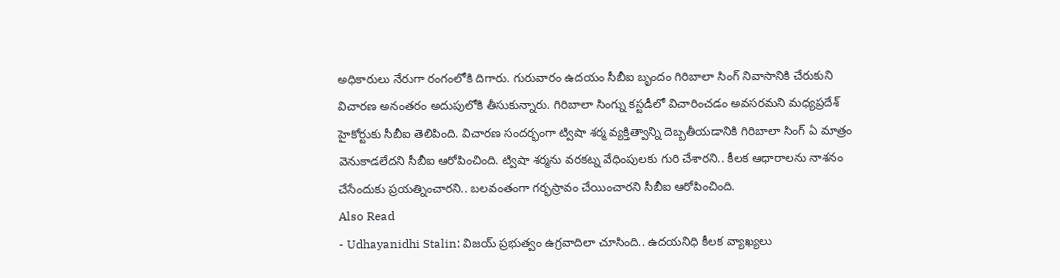అధికారులు నేరుగా రంగంలోకి దిగారు. గురువారం ఉదయం సీబీఐ బృందం గిరిబాలా సింగ్ నివాసానికి చేరుకుని విచారణ అనంతరం అదుపులోకి తీసుకున్నారు. గిరిబాలా సింగ్ను కస్టడీలో విచారించడం అవసరమని మధ్యప్రదేశ్ హైకోర్టుకు సీబీఐ తెలిపింది. విచారణ సందర్భంగా ట్విషా శర్మ వ్యక్తిత్వాన్ని దెబ్బతీయడానికి గిరిబాలా సింగ్ ఏ మాత్రం వెనుకాడలేదని సీబీఐ ఆరోపించింది. ట్విషా శర్మను వరకట్న వేధింపులకు గురి చేశారని.. కీలక ఆధారాలను నాశనం చేసేందుకు ప్రయత్నించారని.. బలవంతంగా గర్భస్రావం చేయించారని సీబీఐ ఆరోపించింది.
Also Read
- Udhayanidhi Stalin: విజయ్ ప్రభుత్వం ఉగ్రవాదిలా చూసింది.. ఉదయనిధి కీలక వ్యాఖ్యలు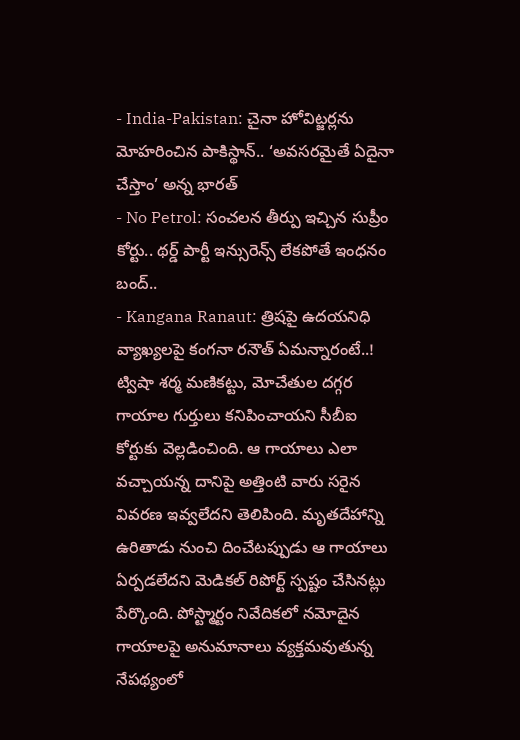- India-Pakistan: చైనా హోవిట్జర్లను మోహరించిన పాకిస్థాన్.. ‘అవసరమైతే ఏదైనా చేస్తాం’ అన్న భారత్
- No Petrol: సంచలన తీర్పు ఇచ్చిన సుప్రీం కోర్టు.. థర్డ్ పార్టీ ఇన్సురెన్స్ లేకపోతే ఇంధనం బంద్..
- Kangana Ranaut: త్రిషపై ఉదయనిధి వ్యాఖ్యలపై కంగనా రనౌత్ ఏమన్నారంటే..!
ట్విషా శర్మ మణికట్టు, మోచేతుల దగ్గర గాయాల గుర్తులు కనిపించాయని సీబీఐ కోర్టుకు వెల్లడించింది. ఆ గాయాలు ఎలా వచ్చాయన్న దానిపై అత్తింటి వారు సరైన వివరణ ఇవ్వలేదని తెలిపింది. మృతదేహాన్ని ఉరితాడు నుంచి దించేటప్పుడు ఆ గాయాలు ఏర్పడలేదని మెడికల్ రిపోర్ట్ స్పష్టం చేసినట్లు పేర్కొంది. పోస్ట్మార్టం నివేదికలో నమోదైన గాయాలపై అనుమానాలు వ్యక్తమవుతున్న నేపథ్యంలో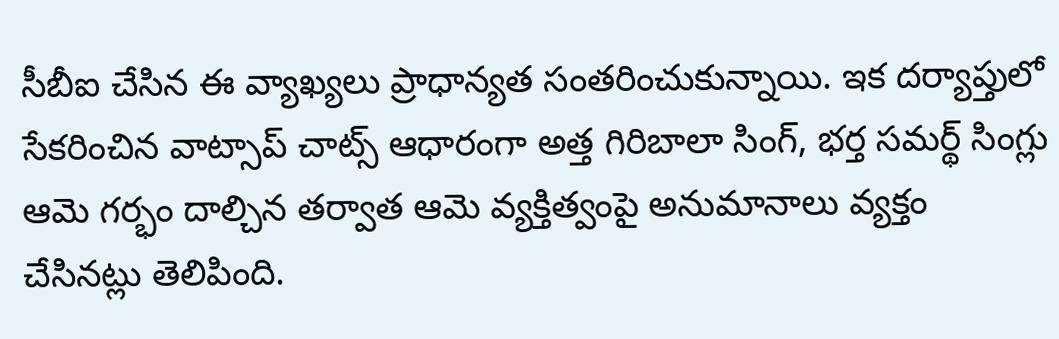సీబీఐ చేసిన ఈ వ్యాఖ్యలు ప్రాధాన్యత సంతరించుకున్నాయి. ఇక దర్యాప్తులో సేకరించిన వాట్సాప్ చాట్స్ ఆధారంగా అత్త గిరిబాలా సింగ్, భర్త సమర్థ్ సింగ్లు ఆమె గర్భం దాల్చిన తర్వాత ఆమె వ్యక్తిత్వంపై అనుమానాలు వ్యక్తం చేసినట్లు తెలిపింది.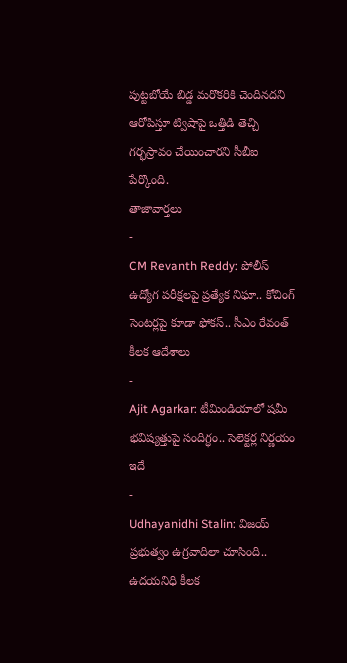పుట్టబోయే బిడ్డ మరొకరికి చెందినదని ఆరోపిస్తూ ట్విషాపై ఒత్తిడి తెచ్చి గర్భస్రావం చేయించారని సీబీఐ పేర్కొంది.
తాజావార్తలు
-
CM Revanth Reddy: పోలీస్ ఉద్యోగ పరీక్షలపై ప్రత్యేక నిఘా.. కోచింగ్ సెంటర్లపై కూడా ఫోకస్.. సీఎం రేవంత్ కీలక ఆదేశాలు
-
Ajit Agarkar: టీమిండియాలో షమీ భవిష్యత్తుపై సందిగ్ధం.. సెలెక్టర్ల నిర్ణయం ఇదే
-
Udhayanidhi Stalin: విజయ్ ప్రభుత్వం ఉగ్రవాదిలా చూసింది.. ఉదయనిధి కీలక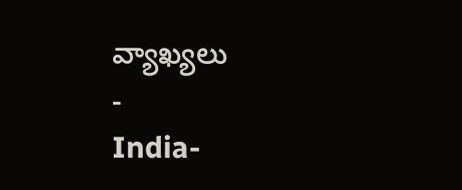వ్యాఖ్యలు
-
India-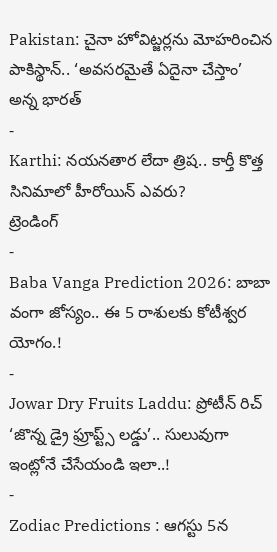Pakistan: చైనా హోవిట్జర్లను మోహరించిన పాకిస్థాన్.. ‘అవసరమైతే ఏదైనా చేస్తాం’ అన్న భారత్
-
Karthi: నయనతార లేదా త్రిష.. కార్తీ కొత్త సినిమాలో హీరోయిన్ ఎవరు?
ట్రెండింగ్
-
Baba Vanga Prediction 2026: బాబా వంగా జోస్యం.. ఈ 5 రాశులకు కోటీశ్వర యోగం.!
-
Jowar Dry Fruits Laddu: ప్రోటీన్ రిచ్ ‘జొన్న డ్రై ఫ్రూప్ట్స్ లడ్డు’.. సులువుగా ఇంట్లోనే చేసేయండి ఇలా..!
-
Zodiac Predictions : ఆగస్టు 5న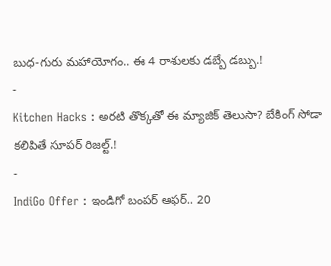బుధ-గురు మహాయోగం.. ఈ 4 రాశులకు డబ్బే డబ్బు.!
-
Kitchen Hacks : అరటి తొక్కతో ఈ మ్యాజిక్ తెలుసా? బేకింగ్ సోడా కలిపితే సూపర్ రిజల్ట్.!
-
IndiGo Offer : ఇండిగో బంపర్ ఆఫర్.. 20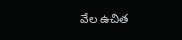వేల ఉచిత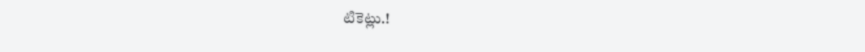టికెట్లు.!